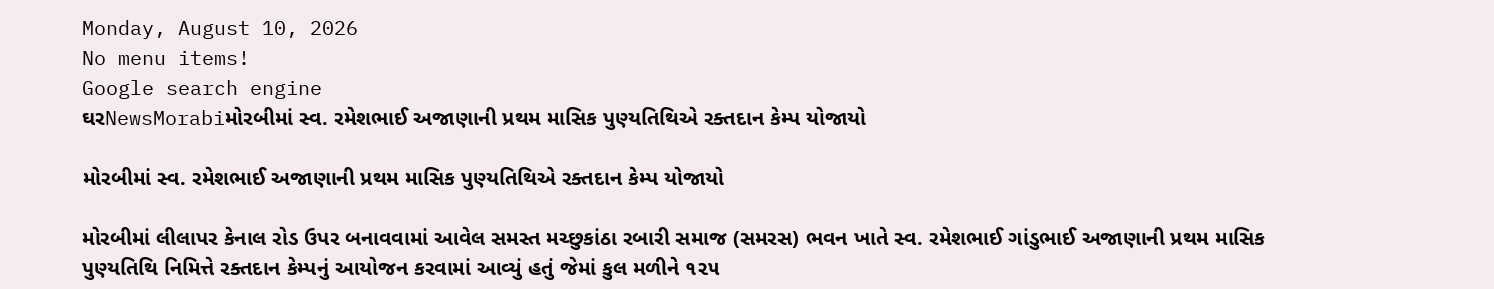Monday, August 10, 2026
No menu items!
Google search engine
ઘરNewsMorabiમોરબીમાં સ્વ. રમેશભાઈ અજાણાની પ્રથમ માસિક પુણ્યતિથિએ રક્તદાન કેમ્પ યોજાયો

મોરબીમાં સ્વ. રમેશભાઈ અજાણાની પ્રથમ માસિક પુણ્યતિથિએ રક્તદાન કેમ્પ યોજાયો

મોરબીમાં લીલાપર કેનાલ રોડ ઉપર બનાવવામાં આવેલ સમસ્ત મચ્છુકાંઠા રબારી સમાજ (સમરસ) ભવન ખાતે સ્વ. રમેશભાઈ ગાંડુભાઈ અજાણાની પ્રથમ માસિક પુણ્યતિથિ નિમિત્તે રક્તદાન કેમ્પનું આયોજન કરવામાં આવ્યું હતું જેમાં કુલ મળીને ૧૨૫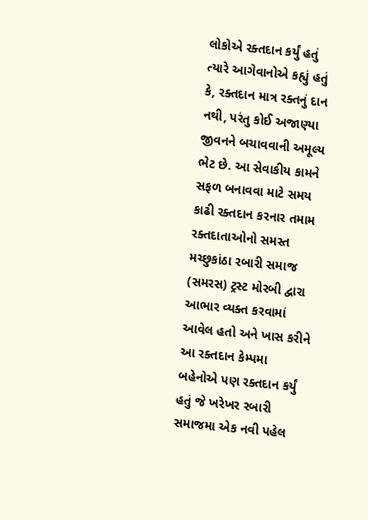લોકોએ રક્તદાન કર્યું હતું ત્યારે આગેવાનોએ કહ્યું હતું કે, રક્તદાન માત્ર રક્તનું દાન નથી, પરંતુ કોઈ અજાણ્યા જીવનને બચાવવાની અમૂલ્ય ભેટ છે. આ સેવાકીય કામને સફળ બનાવવા માટે સમય કાઢી રક્તદાન કરનાર તમામ રક્તદાતાઓનો સમસ્ત મચ્છુકાંઠા રબારી સમાજ (સમરસ) ટ્રસ્ટ મોરબી દ્વારા આભાર વ્યક્ત કરવામાં આવેલ હતો અને ખાસ કરીને આ રક્તદાન કેમ્પમા બહેનોએ પણ રક્તદાન કર્યું હતું જે ખરેખર રબારી સમાજમા એક નવી પહેલ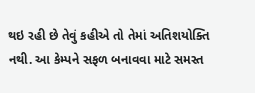થઇ રહી છે તેવું કહીએ તો તેમાં અતિશયોક્તિ નથી. આ કેમ્પને સફળ બનાવવા માટે સમસ્ત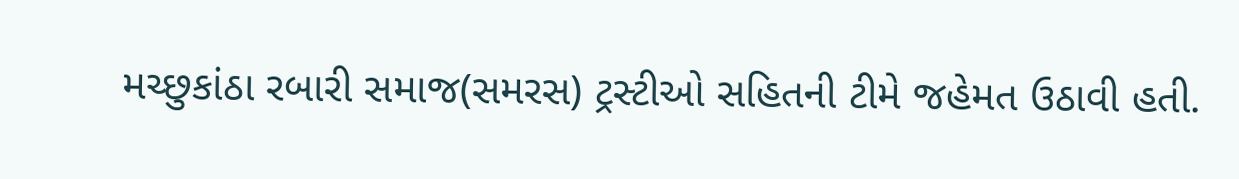મચ્છુકાંઠા રબારી સમાજ(સમરસ) ટ્રસ્ટીઓ સહિતની ટીમે જહેમત ઉઠાવી હતી.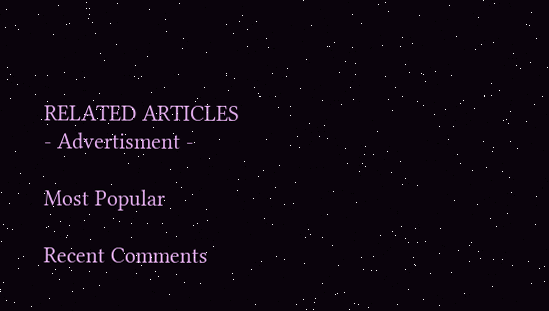RELATED ARTICLES
- Advertisment -

Most Popular

Recent Comments